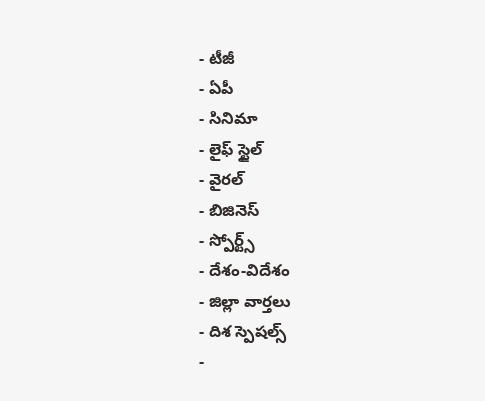- టీజీ
- ఏపీ
- సినిమా
- లైఫ్ స్టైల్
- వైరల్
- బిజినెస్
- స్పోర్ట్స్
- దేశం-విదేశం
- జిల్లా వార్తలు
- దిశ స్పెషల్స్
-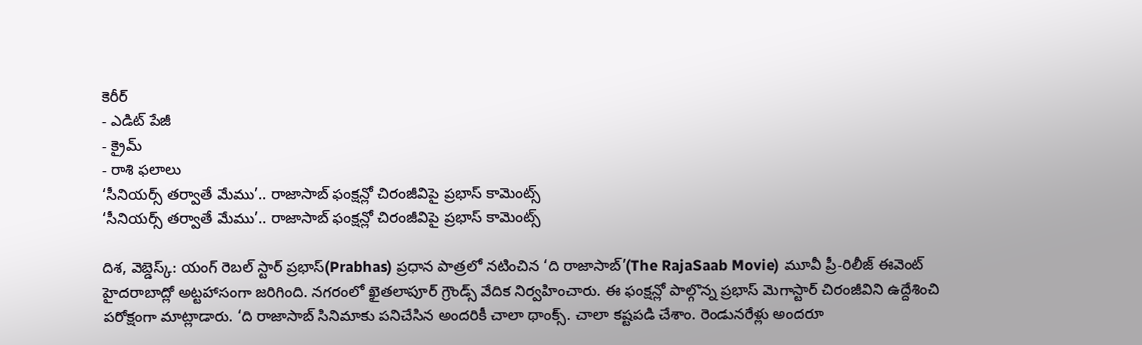కెరీర్
- ఎడిట్ పేజీ
- క్రైమ్
- రాశి ఫలాలు
‘సీనియర్స్ తర్వాతే మేము’.. రాజాసాబ్ ఫంక్షన్లో చిరంజీవిపై ప్రభాస్ కామెంట్స్
‘సీనియర్స్ తర్వాతే మేము’.. రాజాసాబ్ ఫంక్షన్లో చిరంజీవిపై ప్రభాస్ కామెంట్స్

దిశ, వెబ్డెస్క్: యంగ్ రెబల్ స్టార్ ప్రభాస్(Prabhas) ప్రధాన పాత్రలో నటించిన ‘ది రాజాసాబ్’(The RajaSaab Movie) మూవీ ప్రీ-రిలీజ్ ఈవెంట్ హైదరాబాద్లో అట్టహాసంగా జరిగింది. నగరంలో ఖైతలాపూర్ గ్రౌండ్స్ వేదిక నిర్వహించారు. ఈ ఫంక్షన్లో పాల్గొన్న ప్రభాస్ మెగాస్టార్ చిరంజీవిని ఉద్దేశించి పరోక్షంగా మాట్లాడారు. ‘ది రాజాసాబ్ సినిమాకు పనిచేసిన అందరికీ చాలా థాంక్స్. చాలా కష్టపడి చేశాం. రెండునరేళ్లు అందరూ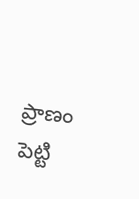ప్రాణం పెట్టి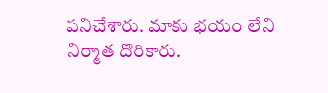పనిచేశారు. మాకు భయం లేని నిర్మాత దొరికారు.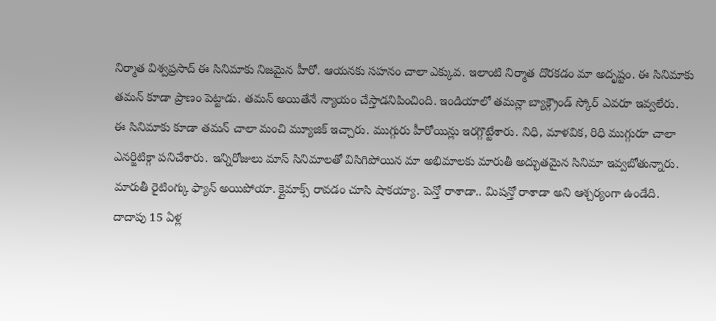నిర్మాత విశ్వప్రసాద్ ఈ సినిమాకు నిజమైన హీరో. ఆయనకు సహనం చాలా ఎక్కువ. ఇలాంటి నిర్మాత దొరకడం మా అదృష్టం. ఈ సినిమాకు తమన్ కూడా ప్రాణం పెట్టాడు. తమన్ అయితేనే న్యాయం చేస్తాడనిపించింది. ఇండియాలో తమన్లా బ్యాక్గ్రౌండ్ స్కోర్ ఎవరూ ఇవ్వలేరు.
ఈ సినిమాకు కూడా తమన్ చాలా మంచి మ్యూజిక్ ఇచ్చారు. ముగ్గురు హీరోయిన్లు ఇరగ్గొట్టేశారు. నిధి, మాళవిక, రిధి ముగ్గురూ చాలా ఎనర్జిటిక్గా పనిచేశారు. ఇన్నిరోజులు మాస్ సినిమాలతో విసిగిపోయిన మా అభిమాలకు మారుతీ అద్భుతమైన సినిమా ఇవ్వబోతున్నారు. మారుతీ రైటింగ్కు ఫ్యాన్ అయిపోయా. క్లైమాక్స్ రావడం చూసి షాకయ్యా. పెన్తో రాశాడా.. మిషన్తో రాశాడా అని ఆశ్చర్యంగా ఉండేది. దాదాపు 15 ఏళ్ల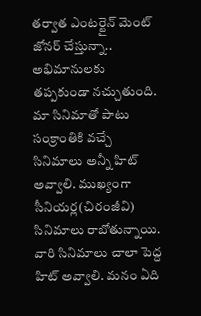తర్వాత ఎంటర్టైన్ మెంట్ జోనర్ చేస్తున్నా.. అభిమానులకు తప్పకుండా నచ్చుతుంది. మా సినిమాతో పాటు సంక్రాంతికి వచ్చే సినిమాలు అన్నీ హిట్ అవ్వాలి. ముఖ్యంగా సీనియర్ల(చిరంజీవి) సినిమాలు రాబోతున్నాయి. వారి సినిమాలు చాలా పెద్ద హిట్ అవ్వాలి. మనం ఏది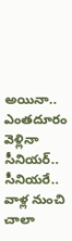అయినా.. ఎంతదూరం వెళ్లినా సీనియర్.. సీనియరే.. వాళ్ల నుంచి చాలా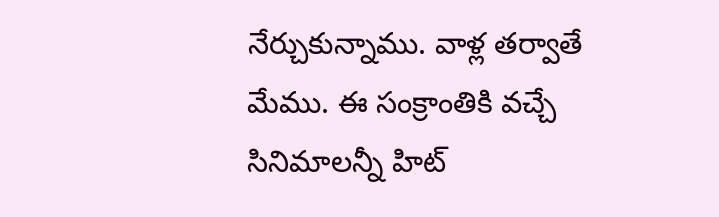నేర్చుకున్నాము. వాళ్ల తర్వాతే మేము. ఈ సంక్రాంతికి వచ్చే సినిమాలన్నీ హిట్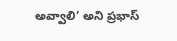అవ్వాలి’ అని ప్రభాస్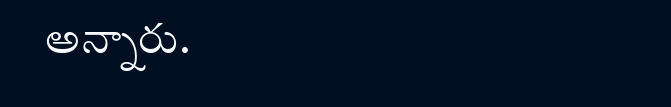అన్నారు.